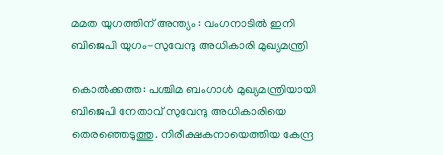മമത യുഗത്തിന് അന്ത്യം : വംഗനാടിൽ ഇനി ബിജെപി യുഗം-സുവേന്ദു അധികാരി മുഖ്യമന്ത്രി

കൊൽക്കത്ത: പശ്ചിമ ബംഗാൾ മുഖ്യമന്ത്രിയായി ബിജെപി നേതാവ് സുവേന്ദു അധികാരിയെ തെരഞ്ഞെടുത്തു. നിരീക്ഷകനായെത്തിയ കേന്ദ്ര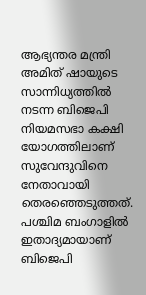ആഭ്യന്തര മന്ത്രി അമിത് ഷായുടെ സാന്നിധ്യത്തിൽ നടന്ന ബിജെപി നിയമസഭാ കക്ഷി യോഗത്തിലാണ് സുവേന്ദുവിനെ നേതാവായി തെരഞ്ഞെടുത്തത്. പശ്ചിമ ബംഗാളിൽ ഇതാദ്യമായാണ് ബിജെപി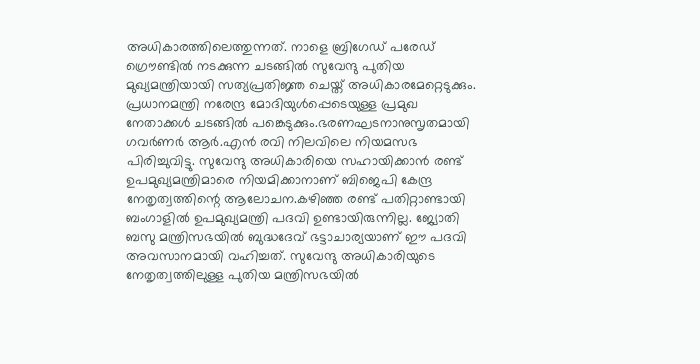അധികാരത്തിലെത്തുന്നത്. നാളെ ബ്രിഗേഡ് പരേഡ് ഗ്രൌണ്ടിൽ നടക്കുന്ന ചടങ്ങിൽ സുവേന്ദു പുതിയ മുഖ്യമന്ത്രിയായി സത്യപ്രതിജ്ഞ ചെയ്ത് അധികാരമേറ്റെടുക്കും. പ്രധാനമന്ത്രി നരേന്ദ്ര മോദിയുൾപ്പെടെയുള്ള പ്രമുഖ നേതാക്കൾ ചടങ്ങിൽ പങ്കെടുക്കും.ഭരണഘടനാനുസൃതമായി ഗവർണർ ആർ.എൻ രവി നിലവിലെ നിയമസഭ പിരിച്ചുവിട്ടു. സുവേന്ദു അധികാരിയെ സഹായിക്കാൻ രണ്ട് ഉപമുഖ്യമന്ത്രിമാരെ നിയമിക്കാനാണ് ബിജെപി കേന്ദ്ര നേതൃത്വത്തിന്റെ ആലോചന.കഴിഞ്ഞ രണ്ട് പതിറ്റാണ്ടായി ബംഗാളിൽ ഉപമുഖ്യമന്ത്രി പദവി ഉണ്ടായിരുന്നില്ല. ജ്യോതി ബസു മന്ത്രിസഭയിൽ ബുദ്ധദേവ് ഭട്ടാചാര്യയാണ് ഈ പദവി അവസാനമായി വഹിച്ചത്. സുവേന്ദു അധികാരിയുടെ നേതൃത്വത്തിലുള്ള പുതിയ മന്ത്രിസഭയിൽ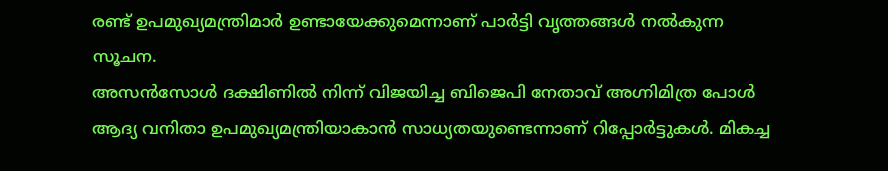രണ്ട് ഉപമുഖ്യമന്ത്രിമാർ ഉണ്ടായേക്കുമെന്നാണ് പാർട്ടി വൃത്തങ്ങൾ നൽകുന്ന സൂചന.
അസൻസോൾ ദക്ഷിണിൽ നിന്ന് വിജയിച്ച ബിജെപി നേതാവ് അഗ്നിമിത്ര പോൾ ആദ്യ വനിതാ ഉപമുഖ്യമന്ത്രിയാകാൻ സാധ്യതയുണ്ടെന്നാണ് റിപ്പോർട്ടുകൾ. മികച്ച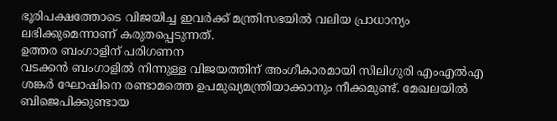ഭൂരിപക്ഷത്തോടെ വിജയിച്ച ഇവർക്ക് മന്ത്രിസഭയിൽ വലിയ പ്രാധാന്യം ലഭിക്കുമെന്നാണ് കരുതപ്പെടുന്നത്.
ഉത്തര ബംഗാളിന് പരിഗണന
വടക്കൻ ബംഗാളിൽ നിന്നുള്ള വിജയത്തിന് അംഗീകാരമായി സിലിഗുരി എംഎൽഎ ശങ്കർ ഘോഷിനെ രണ്ടാമത്തെ ഉപമുഖ്യമന്ത്രിയാക്കാനും നീക്കമുണ്ട്. മേഖലയിൽ ബിജെപിക്കുണ്ടായ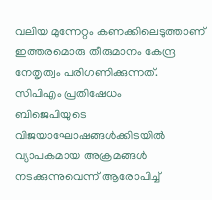വലിയ മുന്നേറ്റം കണക്കിലെടുത്താണ് ഇത്തരമൊരു തീരുമാനം കേന്ദ്ര നേതൃത്വം പരിഗണിക്കുന്നത്.
സിപിഎം പ്രതിഷേധം
ബിജെപിയുടെ വിജയാഘോഷങ്ങൾക്കിടയിൽ വ്യാപകമായ അക്രമങ്ങൾ നടക്കുന്നുവെന്ന് ആരോപിച്ച്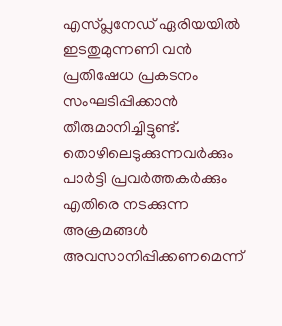എസ്പ്ലനേഡ് ഏരിയയിൽ ഇടതുമുന്നണി വൻ പ്രതിഷേധ പ്രകടനം സംഘടിപ്പിക്കാൻ തീരുമാനിച്ചിട്ടുണ്ട്. തൊഴിലെടുക്കുന്നവർക്കും പാർട്ടി പ്രവർത്തകർക്കും എതിരെ നടക്കുന്ന അക്രമങ്ങൾ അവസാനിപ്പിക്കണമെന്ന്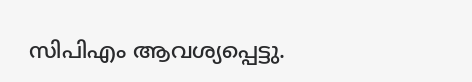സിപിഎം ആവശ്യപ്പെട്ടു.